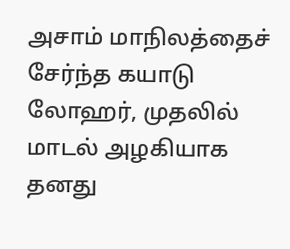அசாம் மாநிலத்தைச் சேர்ந்த கயாடு லோஹர், முதலில் மாடல் அழகியாக தனது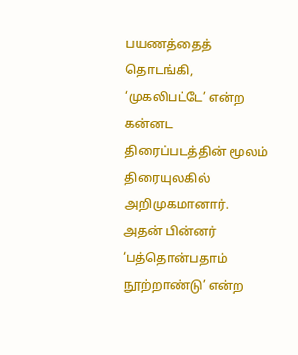பயணத்தைத் தொடங்கி, ‘முகலிபட்டே’ என்ற கன்னட திரைப்படத்தின் மூலம் திரையுலகில் அறிமுகமானார். அதன் பின்னர் ‘பத்தொன்பதாம் நூற்றாண்டு’ என்ற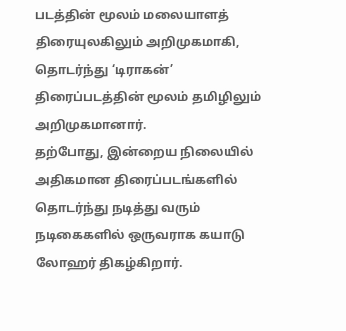படத்தின் மூலம் மலையாளத் திரையுலகிலும் அறிமுகமாகி, தொடர்ந்து ‘டிராகன்’ திரைப்படத்தின் மூலம் தமிழிலும் அறிமுகமானார்.
தற்போது, இன்றைய நிலையில் அதிகமான திரைப்படங்களில் தொடர்ந்து நடித்து வரும் நடிகைகளில் ஒருவராக கயாடு லோஹர் திகழ்கிறார்.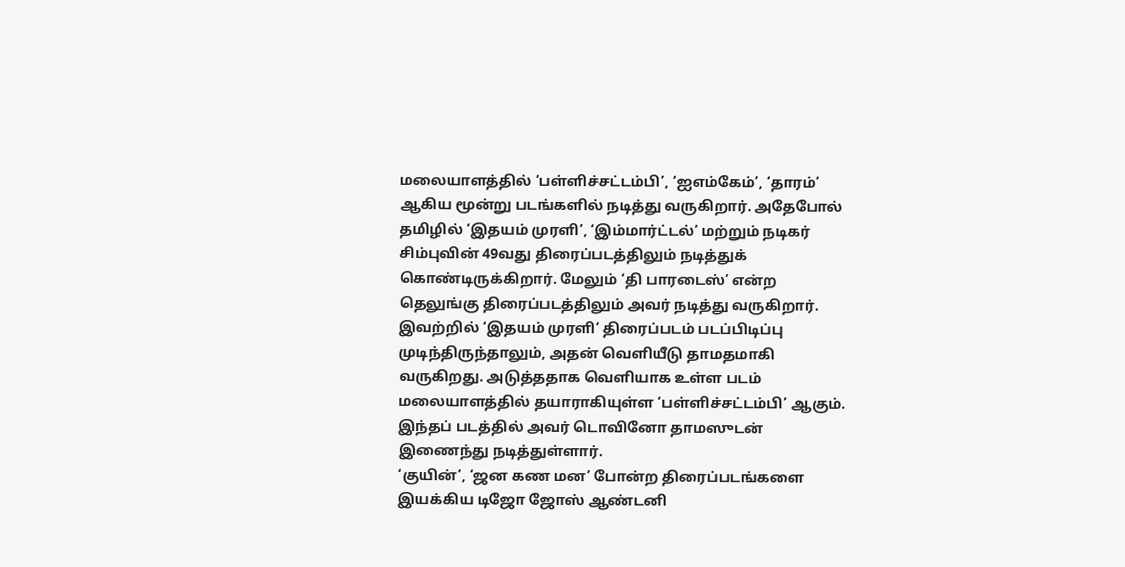மலையாளத்தில் ‘பள்ளிச்சட்டம்பி’, ‘ஐஎம்கேம்’, ‘தாரம்’ ஆகிய மூன்று படங்களில் நடித்து வருகிறார். அதேபோல் தமிழில் ‘இதயம் முரளி’, ‘இம்மார்ட்டல்’ மற்றும் நடிகர் சிம்புவின் 49வது திரைப்படத்திலும் நடித்துக் கொண்டிருக்கிறார். மேலும் ‘தி பாரடைஸ்’ என்ற தெலுங்கு திரைப்படத்திலும் அவர் நடித்து வருகிறார். இவற்றில் ‘இதயம் முரளி’ திரைப்படம் படப்பிடிப்பு முடிந்திருந்தாலும், அதன் வெளியீடு தாமதமாகி வருகிறது. அடுத்ததாக வெளியாக உள்ள படம் மலையாளத்தில் தயாராகியுள்ள ‘பள்ளிச்சட்டம்பி’ ஆகும். இந்தப் படத்தில் அவர் டொவினோ தாமஸுடன் இணைந்து நடித்துள்ளார்.
‘குயின்’, ‘ஜன கண மன’ போன்ற திரைப்படங்களை இயக்கிய டிஜோ ஜோஸ் ஆண்டனி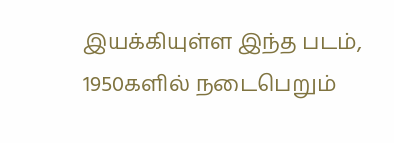இயக்கியுள்ள இந்த படம், 1950களில் நடைபெறும்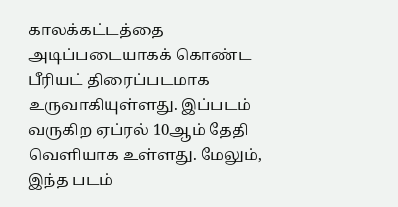காலக்கட்டத்தை அடிப்படையாகக் கொண்ட பீரியட் திரைப்படமாக உருவாகியுள்ளது. இப்படம் வருகிற ஏப்ரல் 10ஆம் தேதி வெளியாக உள்ளது. மேலும், இந்த படம்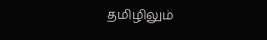தமிழிலும்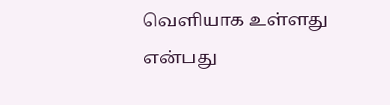வெளியாக உள்ளது என்பது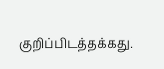குறிப்பிடத்தக்கது.